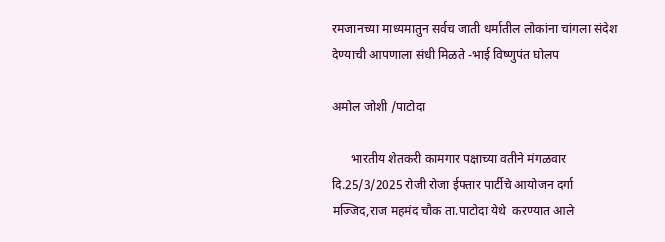रमजानच्या माध्यमातुन सर्वच जाती धर्मातील लोकांना चांगला संदेश देण्याची आपणाला संधी मिळते -भाई विष्णुपंत घोलप

अमोल जोशी /पाटोदा

      भारतीय शेतकरी कामगार पक्षाच्या वतीने मंगळवार दि.25/3/2025 रोजी रोजा ईफ्तार पार्टीचे आयोजन दर्गा मज्जिद,राज महमंद चौक ता.पाटोदा येथे  करण्यात आले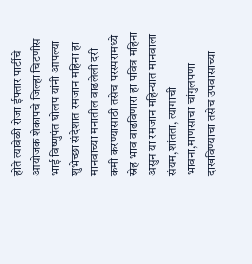होते त्यावेळी रोजा ईफ्तार पार्टीचे आयोजक शेकापचे जिल्हा चिटणीस भाई विष्णुपंत घोलप यांनी आपल्या शुभेच्छा संदेशात रमजान महिना हा मानवाच्या मनातील वाढलेली दरी कमी करण्यासाठी तसेच परस्परामध्ये स्नेह भाव वाढविणारा हा पवित्र महिना असुन या रमजान महिन्यात मानवाला संयम,शांतता, त्यागाची भावना,माणसाचा चांगुलपणा दाखविण्याचा तसेच उपवासाच्या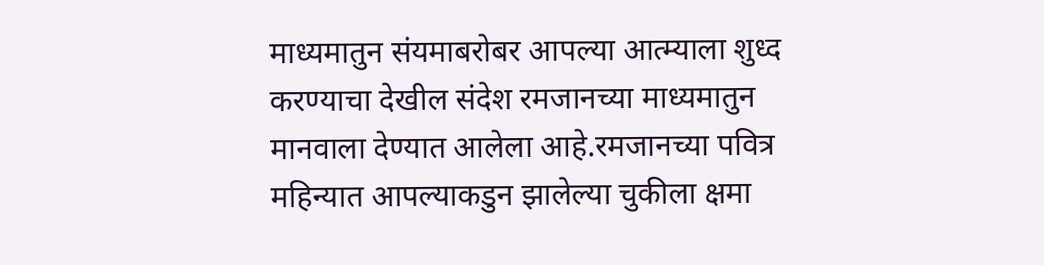माध्यमातुन संयमाबरोबर आपल्या आत्म्याला शुध्द करण्याचा देखील संदेश रमजानच्या माध्यमातुन मानवाला देण्यात आलेला आहे.रमजानच्या पवित्र महिन्यात आपल्याकडुन झालेल्या चुकीला क्षमा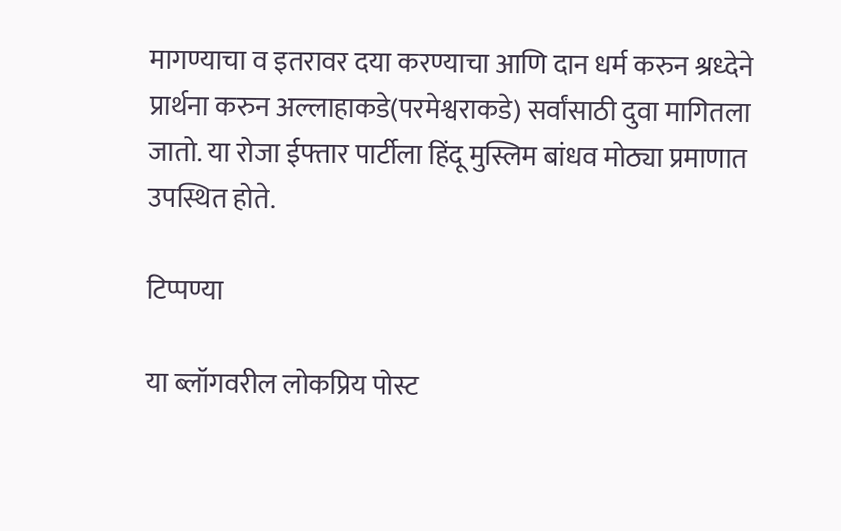मागण्याचा व इतरावर दया करण्याचा आणि दान धर्म करुन श्रध्देने प्रार्थना करुन अल्लाहाकडे(परमेश्वराकडे) सर्वांसाठी दुवा मागितला जातो. या रोजा ईफ्तार पार्टीला हिंदू मुस्लिम बांधव मोठ्या प्रमाणात उपस्थित होते.

टिप्पण्या

या ब्लॉगवरील लोकप्रिय पोस्ट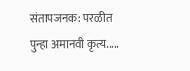संतापजनक: परळीत पुन्हा अमानवी कृत्य.....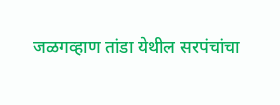जळगव्हाण तांडा येथील सरपंचांचा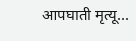आपघाती मृत्यू...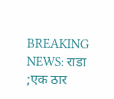BREAKING NEWS: राडा ;एक ठार